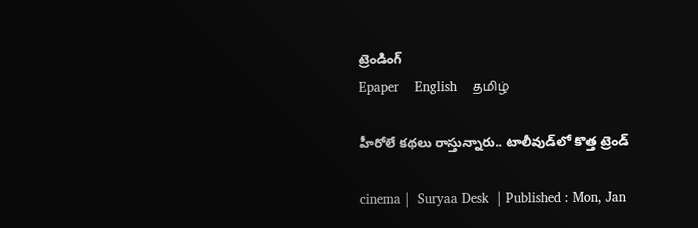ట్రెండింగ్
Epaper    English    தமிழ்

హీరోలే కథలు రాస్తున్నారు.. టాలీవుడ్‌లో కొత్త ట్రెండ్

cinema |  Suryaa Desk  | Published : Mon, Jan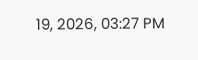19, 2026, 03:27 PM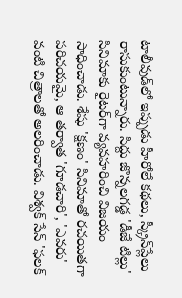టాలీవుడ్‌లో ఇప్పుడు హీరోలే కథలు, స్క్రీన్‌ప్లేలు రాసుకుంటున్నారు. సిద్దు జొన్నలగడ్డ 'డీజే టిల్లు' సినిమాకు రైటర్‌గా వ్యవహరించి విజయం సాధించాడు. శేషు 'క్షణం' సినిమాతో రచయితగా పరిచయమై, ఆ తర్వాత 'గూడచారి', 'ఎవరు' వంటి చిత్రాలతో అలరించాడు. విశ్వక్ సేన్ 'ఫలక్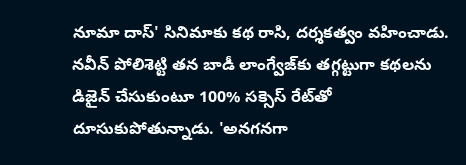నూమా దాస్' సినిమాకు కథ రాసి, దర్శకత్వం వహించాడు. నవీన్ పోలిశెట్టి తన బాడీ లాంగ్వేజ్‌కు తగ్గట్టుగా కథలను డిజైన్ చేసుకుంటూ 100% సక్సెస్ రేట్‌తో దూసుకుపోతున్నాడు. 'అనగనగా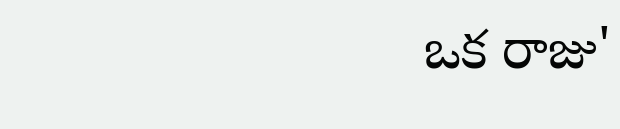ఒక రాజు'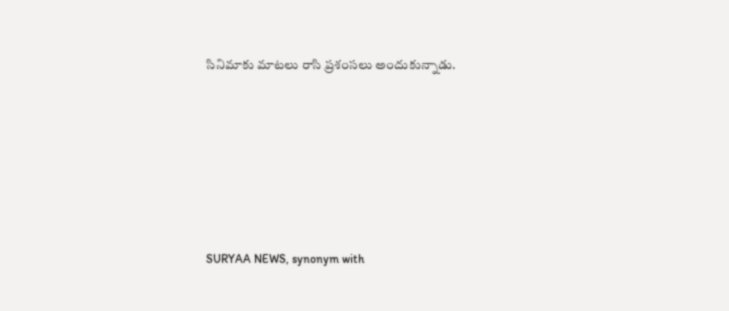సినిమాకు మాటలు రాసి ప్రశంసలు అందుకున్నాడు.






SURYAA NEWS, synonym with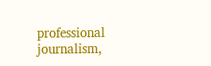professional journalism,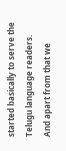started basically to serve the Telugu language readers. And apart from that we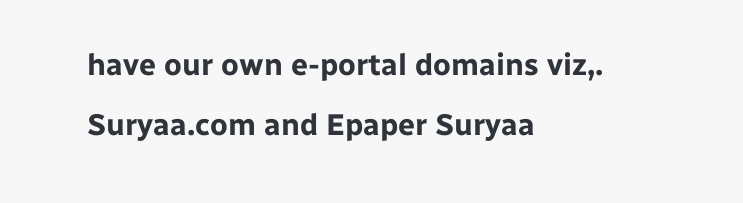have our own e-portal domains viz,. Suryaa.com and Epaper Suryaa